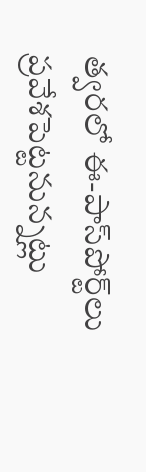త్వరలో ఈ-పాస్‌పోర్ట్‌లు ప్రవేశపెట్టనున్నట్లు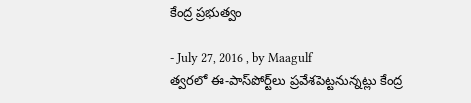కేంద్ర ప్రభుత్వం

- July 27, 2016 , by Maagulf
త్వరలో ఈ-పాస్‌పోర్ట్‌లు ప్రవేశపెట్టనున్నట్లు కేంద్ర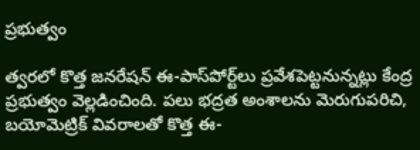ప్రభుత్వం

త్వరలో కొత్త జనరేషన్‌ ఈ-పాస్‌పోర్ట్‌లు ప్రవేశపెట్టనున్నట్లు కేంద్ర ప్రభుత్వం వెల్లడించింది. పలు భద్రత అంశాలను మెరుగుపరిచి, బయోమెట్రిక్‌ వివరాలతో కొత్త ఈ-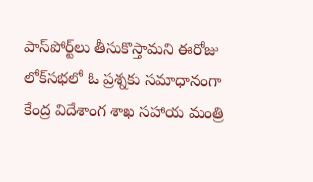పాస్‌పోర్ట్‌లు తీసుకొస్తామని ఈరోజు లోక్‌సభలో ఓ ప్రశ్నకు సమాధానంగా కేంద్ర విదేశాంగ శాఖ సహాయ మంత్రి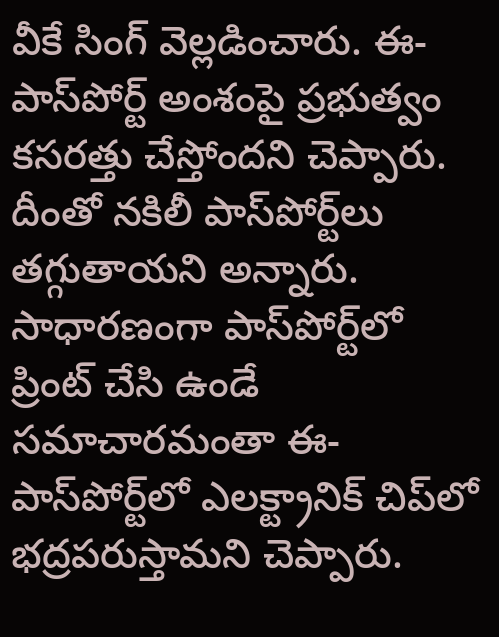వీకే సింగ్‌ వెల్లడించారు. ఈ-పాస్‌పోర్ట్‌ అంశంపై ప్రభుత్వం కసరత్తు చేస్తోందని చెప్పారు. దీంతో నకిలీ పాస్‌పోర్ట్‌లు తగ్గుతాయని అన్నారు. సాధారణంగా పాస్‌పోర్ట్‌లో ప్రింట్‌ చేసి ఉండే సమాచారమంతా ఈ-పాస్‌పోర్ట్‌లో ఎలక్ట్రానిక్‌ చిప్‌లో భద్రపరుస్తామని చెప్పారు.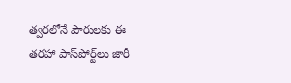త్వరలోనే పౌరులకు ఈ తరహా పాస్‌పోర్ట్‌లు జారీ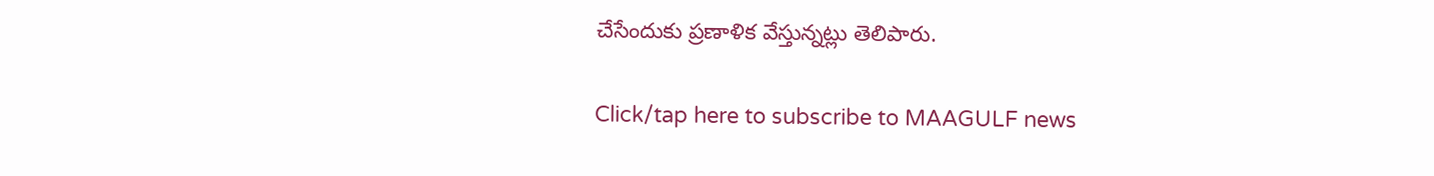చేసేందుకు ప్రణాళిక వేస్తున్నట్లు తెలిపారు.

Click/tap here to subscribe to MAAGULF news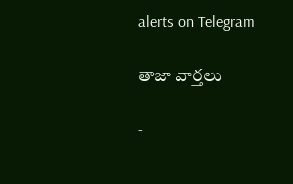alerts on Telegram

తాజా వార్తలు

-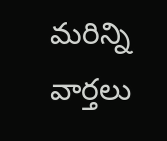మరిన్ని వార్తలు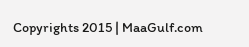Copyrights 2015 | MaaGulf.com